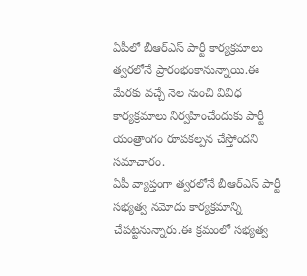ఏపీలో బీఆర్ఎస్ పార్టీ కార్యక్రమాలు త్వరలోనే ప్రారంభంకానున్నాయి.ఈ మేరకు వచ్చే నెల నుంచి వివిధ కార్యక్రమాలు నిర్వహించేందుకు పార్టీ యంత్రాంగం రూపకల్పన చేస్తోందని సమాచారం.
ఏపీ వ్యాప్తంగా త్వరలోనే బీఆర్ఎస్ పార్టీ సభ్యత్వ నమోదు కార్యక్రమాన్ని చేపట్టనున్నారు.ఈ క్రమంలో సభ్యత్వ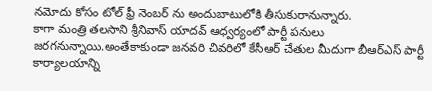నమోదు కోసం టోల్ ఫ్రీ నెంబర్ ను అందుబాటులోకి తీసుకురానున్నారు.
కాగా మంత్రి తలసాని శ్రీనివాస్ యాదవ్ ఆధ్వర్యంలో పార్టీ పనులు జరగనున్నాయి.అంతేకాకుండా జనవరి చివరిలో కేసీఆర్ చేతుల మీదుగా బీఆర్ఎస్ పార్టీ కార్యాలయాన్ని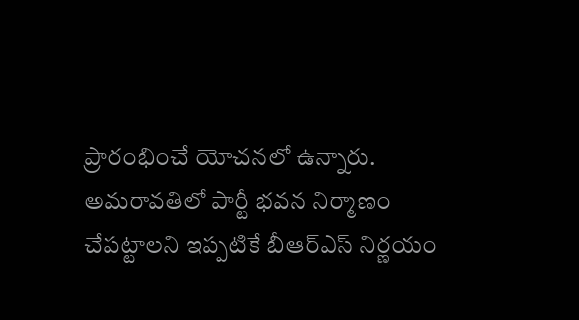ప్రారంభించే యోచనలో ఉన్నారు.
అమరావతిలో పార్టీ భవన నిర్మాణం చేపట్టాలని ఇప్పటికే బీఆర్ఎస్ నిర్ణయం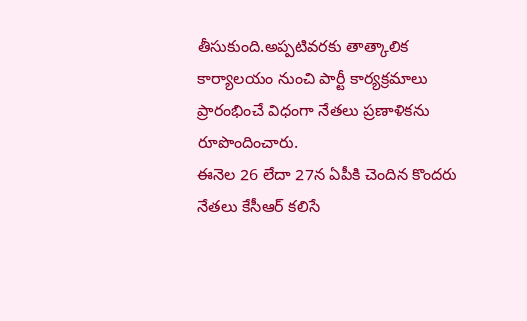తీసుకుంది.అప్పటివరకు తాత్కాలిక కార్యాలయం నుంచి పార్టీ కార్యక్రమాలు ప్రారంభించే విధంగా నేతలు ప్రణాళికను రూపొందించారు.
ఈనెల 26 లేదా 27న ఏపీకి చెందిన కొందరు నేతలు కేసీఆర్ కలిసే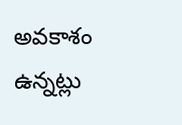అవకాశం ఉన్నట్లు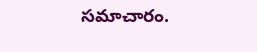సమాచారం.